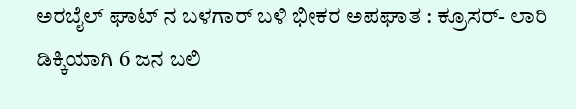ಅರಬೈಲ್ ಘಾಟ್ ನ ಬಳಗಾರ್ ಬಳಿ ಭೀಕರ ಅಪಘಾತ : ಕ್ರೂಸರ್- ಲಾರಿ ಡಿಕ್ಕಿಯಾಗಿ 6 ಜನ ಬಲಿ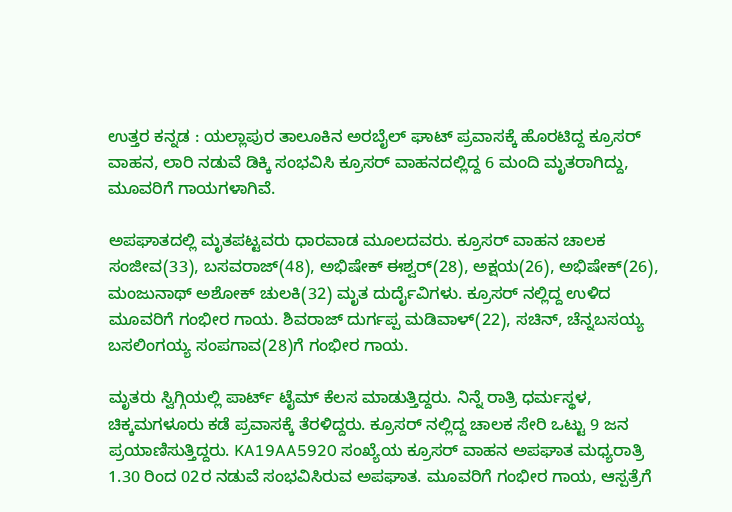ಉತ್ತರ ಕನ್ನಡ : ಯಲ್ಲಾಪುರ ತಾಲೂಕಿನ ಅರಬೈಲ್ ಘಾಟ್ ಪ್ರವಾಸಕ್ಕೆ ಹೊರಟಿದ್ದ ಕ್ರೂಸರ್ ವಾಹನ, ಲಾರಿ ನಡುವೆ ಡಿಕ್ಕಿ ಸಂಭವಿಸಿ ಕ್ರೂಸರ್ ವಾಹನದಲ್ಲಿದ್ದ 6 ಮಂದಿ ಮೃತರಾಗಿದ್ದು, ಮೂವರಿಗೆ ಗಾಯಗಳಾಗಿವೆ.

ಅಪಘಾತದಲ್ಲಿ ಮೃತಪಟ್ಟವರು ಧಾರವಾಡ ಮೂಲದವರು. ಕ್ರೂಸರ್ ವಾಹನ ಚಾಲಕ ಸಂಜೀವ(33), ಬಸವರಾಜ್(48), ಅಭಿಷೇಕ್ ಈಶ್ವರ್(28), ಅಕ್ಷಯ(26), ಅಭಿಷೇಕ್(26), ಮಂಜುನಾಥ್ ಅಶೋಕ್ ಚುಲಕಿ(32) ಮೃತ ದುರ್ದೈವಿಗಳು. ಕ್ರೂಸರ್ ನಲ್ಲಿದ್ದ ಉಳಿದ ಮೂವರಿಗೆ ಗಂಭೀರ ಗಾಯ. ಶಿವರಾಜ್ ದುರ್ಗಪ್ಪ ಮಡಿವಾಳ್(22), ಸಚಿನ್, ಚೆನ್ನಬಸಯ್ಯ ಬಸಲಿಂಗಯ್ಯ ಸಂಪಗಾವ(28)ಗೆ ಗಂಭೀರ ಗಾಯ.

ಮೃತರು ಸ್ವಿಗ್ಗಿಯಲ್ಲಿ ಪಾರ್ಟ್ ಟೈಮ್ ಕೆಲಸ ಮಾಡುತ್ತಿದ್ದರು. ನಿನ್ನೆ ರಾತ್ರಿ ಧರ್ಮಸ್ಥಳ, ಚಿಕ್ಕಮಗಳೂರು ಕಡೆ ಪ್ರವಾಸಕ್ಕೆ ತೆರಳಿದ್ದರು. ಕ್ರೂಸರ್ ನಲ್ಲಿದ್ದ ಚಾಲಕ ಸೇರಿ ಒಟ್ಟು 9 ಜನ ಪ್ರಯಾಣಿಸುತ್ತಿದ್ದರು. KA19AA5920 ಸಂಖ್ಯೆಯ ಕ್ರೂಸರ್ ವಾಹನ ಅಪಘಾತ ಮಧ್ಯರಾತ್ರಿ 1.30 ರಿಂದ 02ರ ನಡುವೆ ಸಂಭವಿಸಿರುವ ಅಪಘಾತ. ಮೂವರಿಗೆ ಗಂಭೀರ ಗಾಯ, ಆಸ್ಪತ್ರೆಗೆ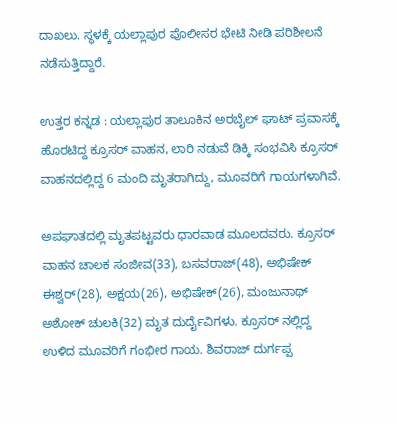ದಾಖಲು. ಸ್ಥಳಕ್ಕೆ ಯಲ್ಲಾಪುರ ಪೊಲೀಸರ ಭೇಟಿ ನೀಡಿ ಪರಿಶೀಲನೆ ನಡೆಸುತ್ತಿದ್ದಾರೆ.

ಉತ್ತರ ಕನ್ನಡ : ಯಲ್ಲಾಪುರ ತಾಲೂಕಿನ ಅರಬೈಲ್ ಘಾಟ್ ಪ್ರವಾಸಕ್ಕೆ ಹೊರಟಿದ್ದ ಕ್ರೂಸರ್ ವಾಹನ, ಲಾರಿ ನಡುವೆ ಡಿಕ್ಕಿ ಸಂಭವಿಸಿ ಕ್ರೂಸರ್ ವಾಹನದಲ್ಲಿದ್ದ 6 ಮಂದಿ ಮೃತರಾಗಿದ್ದು, ಮೂವರಿಗೆ ಗಾಯಗಳಾಗಿವೆ.

ಅಪಘಾತದಲ್ಲಿ ಮೃತಪಟ್ಟವರು ಧಾರವಾಡ ಮೂಲದವರು. ಕ್ರೂಸರ್ ವಾಹನ ಚಾಲಕ ಸಂಜೀವ(33), ಬಸವರಾಜ್(48), ಅಭಿಷೇಕ್ ಈಶ್ವರ್(28), ಅಕ್ಷಯ(26), ಅಭಿಷೇಕ್(26), ಮಂಜುನಾಥ್ ಅಶೋಕ್ ಚುಲಕಿ(32) ಮೃತ ದುರ್ದೈವಿಗಳು. ಕ್ರೂಸರ್ ನಲ್ಲಿದ್ದ ಉಳಿದ ಮೂವರಿಗೆ ಗಂಭೀರ ಗಾಯ. ಶಿವರಾಜ್ ದುರ್ಗಪ್ಪ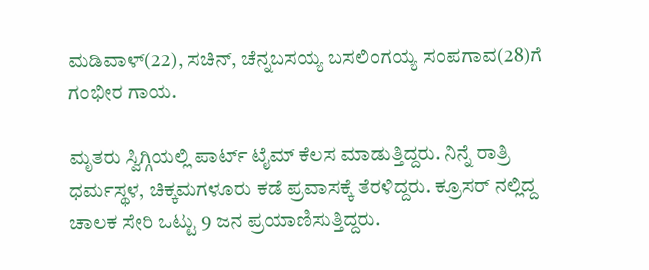ಮಡಿವಾಳ್(22), ಸಚಿನ್, ಚೆನ್ನಬಸಯ್ಯ ಬಸಲಿಂಗಯ್ಯ ಸಂಪಗಾವ(28)ಗೆ ಗಂಭೀರ ಗಾಯ.

ಮೃತರು ಸ್ವಿಗ್ಗಿಯಲ್ಲಿ ಪಾರ್ಟ್ ಟೈಮ್ ಕೆಲಸ ಮಾಡುತ್ತಿದ್ದರು. ನಿನ್ನೆ ರಾತ್ರಿ ಧರ್ಮಸ್ಥಳ, ಚಿಕ್ಕಮಗಳೂರು ಕಡೆ ಪ್ರವಾಸಕ್ಕೆ ತೆರಳಿದ್ದರು. ಕ್ರೂಸರ್ ನಲ್ಲಿದ್ದ ಚಾಲಕ ಸೇರಿ ಒಟ್ಟು 9 ಜನ ಪ್ರಯಾಣಿಸುತ್ತಿದ್ದರು.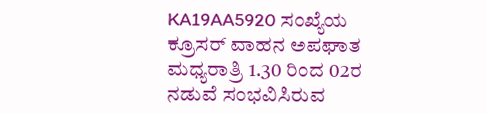KA19AA5920 ಸಂಖ್ಯೆಯ ಕ್ರೂಸರ್ ವಾಹನ ಅಪಘಾತ ಮಧ್ಯರಾತ್ರಿ 1.30 ರಿಂದ 02ರ ನಡುವೆ ಸಂಭವಿಸಿರುವ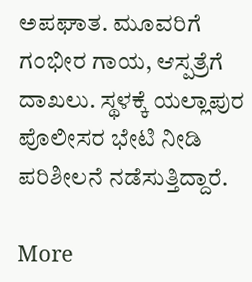ಅಪಘಾತ. ಮೂವರಿಗೆ ಗಂಭೀರ ಗಾಯ, ಆಸ್ಪತ್ರೆಗೆ ದಾಖಲು. ಸ್ಥಳಕ್ಕೆ ಯಲ್ಲಾಪುರ ಪೊಲೀಸರ ಭೇಟಿ ನೀಡಿ ಪರಿಶೀಲನೆ ನಡೆಸುತ್ತಿದ್ದಾರೆ.

More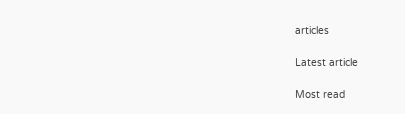articles

Latest article

Most read